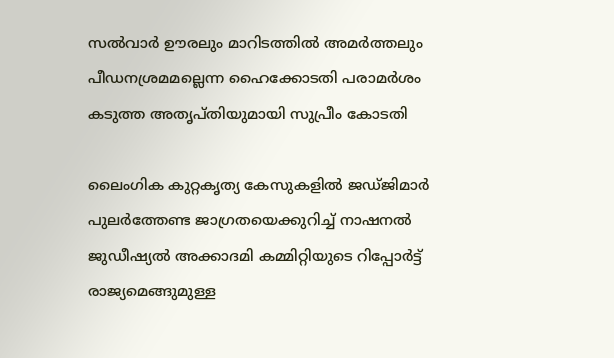സൽവാർ ഊരലും മാറിടത്തിൽ അമർത്തലും പീഡനശ്രമമല്ലെന്ന ഹൈക്കോടതി പരാമർശം കടുത്ത അതൃപ്തിയുമായി സുപ്രീം കോടതി

ലൈംഗിക കുറ്റകൃത്യ കേസുകളിൽ ജഡ്ജിമാർ പുലർത്തേണ്ട ജാഗ്രതയെക്കുറിച്ച് നാഷനൽ ജുഡീഷ്യൽ അക്കാദമി കമ്മിറ്റിയുടെ റിപ്പോർട്ട് രാജ്യമെങ്ങുമുള്ള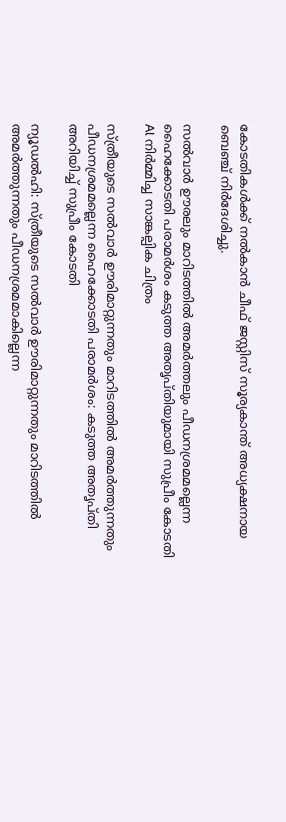കോടതികൾക്ക് നൽകാൻ ചീഫ് ജസ്റ്റിസ് സൂര്യകാന്ത് അധ്യക്ഷനായ ബെഞ്ച് നിർദേശിച്ചു.

സൽവാർ ഊരലും മാറിടത്തിൽ അമർത്തലും പീഡനശ്രമമല്ലെന്ന ഹൈക്കോടതി പരാമർശം കടുത്ത അതൃപ്തിയുമായി സുപ്രീം കോടതി
Al നിർമ്മിച്ച സാങ്കല്പിക ചിത്രം

സ്ത്രീയുടെ സൽവാർ ഊരിമാറ്റുന്നതും മാറിടത്തിൽ അമർത്തുന്നതും പീഡനശ്രമമല്ലെന്ന ഹൈക്കോടതി പരാമർശം: കടുത്ത അതൃപ്തി അറിയിച്ച് സുപ്രീം കോടതി

ന്യൂഡൽഹി: സ്ത്രീയുടെ സൽവാർ ഊരിമാറ്റുന്നതും മാറിടത്തിൽ അമർത്തുന്നതും പീഡനശ്രമമാകില്ലെന്ന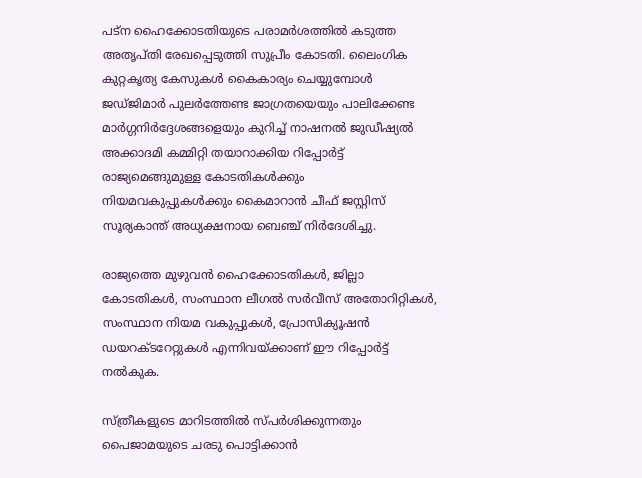പട്ന ഹൈക്കോടതിയുടെ പരാമർശത്തിൽ കടുത്ത അതൃപ്തി രേഖപ്പെടുത്തി സുപ്രീം കോടതി. ലൈംഗിക കുറ്റകൃത്യ കേസുകൾ കൈകാര്യം ചെയ്യുമ്പോൾ ജഡ്ജിമാർ പുലർത്തേണ്ട ജാഗ്രതയെയും പാലിക്കേണ്ട മാർഗ്ഗനിർദ്ദേശങ്ങളെയും കുറിച്ച് നാഷനൽ ജുഡീഷ്യൽ അക്കാദമി കമ്മിറ്റി തയാറാക്കിയ റിപ്പോർട്ട് രാജ്യമെങ്ങുമുള്ള കോടതികൾക്കും നിയമവകുപ്പുകൾക്കും കൈമാറാൻ ചീഫ് ജസ്റ്റിസ് സൂര്യകാന്ത് അധ്യക്ഷനായ ബെഞ്ച് നിർദേശിച്ചു.

രാജ്യത്തെ മുഴുവൻ ഹൈക്കോടതികൾ, ജില്ലാ കോടതികൾ, സംസ്ഥാന ലീഗൽ സർവീസ് അതോറിറ്റികൾ, സംസ്ഥാന നിയമ വകുപ്പുകൾ, പ്രോസിക്യൂഷൻ ഡയറക്ടറേറ്റുകൾ എന്നിവയ്ക്കാണ് ഈ റിപ്പോർട്ട് നൽകുക.

സ്ത്രീകളുടെ മാറിടത്തിൽ സ്പർശിക്കുന്നതും പൈജാമയുടെ ചരടു പൊട്ടിക്കാൻ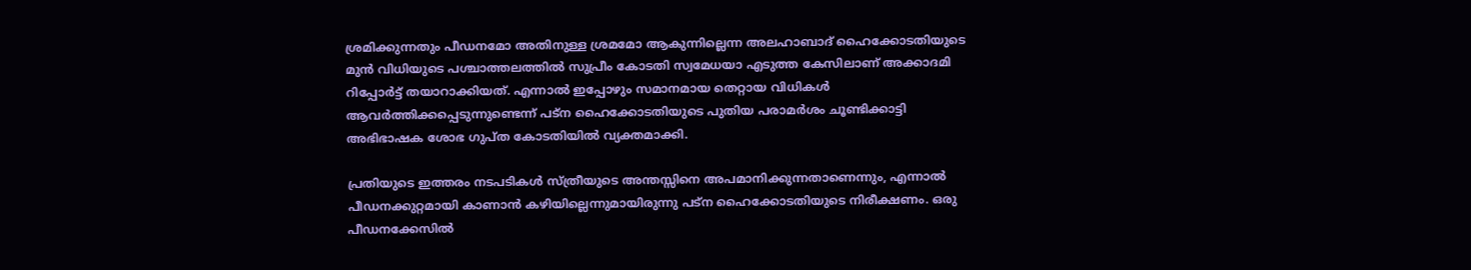ശ്രമിക്കുന്നതും പീഡനമോ അതിനുള്ള ശ്രമമോ ആകുന്നില്ലെന്ന അലഹാബാദ് ഹൈക്കോടതിയുടെ മുൻ വിധിയുടെ പശ്ചാത്തലത്തിൽ സുപ്രീം കോടതി സ്വമേധയാ എടുത്ത കേസിലാണ് അക്കാദമി റിപ്പോർട്ട് തയാറാക്കിയത്. എന്നാൽ ഇപ്പോഴും സമാനമായ തെറ്റായ വിധികൾ ആവർത്തിക്കപ്പെടുന്നുണ്ടെന്ന് പട്ന ഹൈക്കോടതിയുടെ പുതിയ പരാമർശം ചൂണ്ടിക്കാട്ടി അഭിഭാഷക ശോഭ ഗുപ്ത കോടതിയിൽ വ്യക്തമാക്കി.

പ്രതിയുടെ ഇത്തരം നടപടികൾ സ്ത്രീയുടെ അന്തസ്സിനെ അപമാനിക്കുന്നതാണെന്നും, എന്നാൽ പീഡനക്കുറ്റമായി കാണാൻ കഴിയില്ലെന്നുമായിരുന്നു പട്ന ഹൈക്കോടതിയുടെ നിരീക്ഷണം. ഒരു പീഡനക്കേസിൽ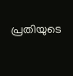പ്രതിയുടെ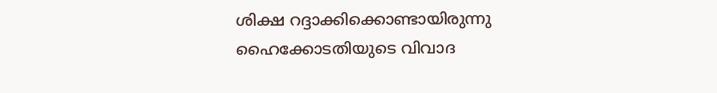ശിക്ഷ റദ്ദാക്കിക്കൊണ്ടായിരുന്നു ഹൈക്കോടതിയുടെ വിവാദ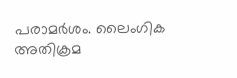പരാമർശം. ലൈംഗിക അതിക്രമ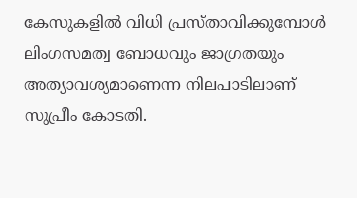കേസുകളിൽ വിധി പ്രസ്താവിക്കുമ്പോൾ ലിംഗസമത്വ ബോധവും ജാഗ്രതയും അത്യാവശ്യമാണെന്ന നിലപാടിലാണ് സുപ്രീം കോടതി.